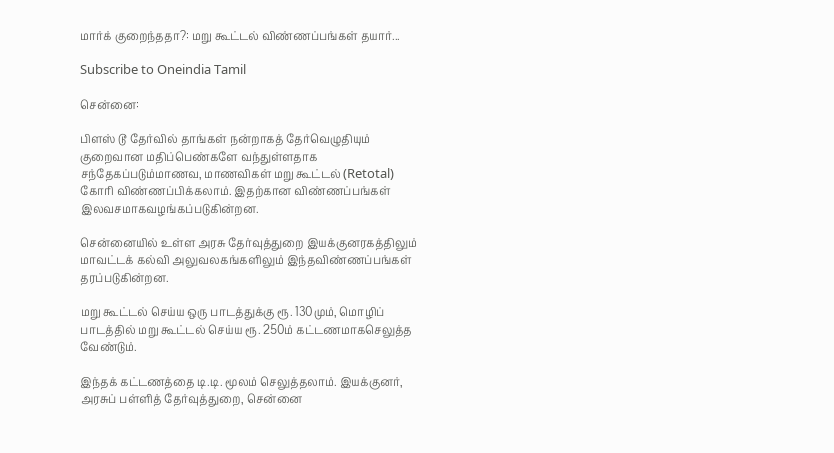மார்க் குறைந்ததா?: மறு கூட்டல் விண்ணப்பங்கள் தயார்...

Subscribe to Oneindia Tamil

சென்னை:

பிளஸ் டூ தேர்வில் தாங்கள் நன்றாகத் தேர்வெழுதியும் குறைவான மதிப்பெண்களே வந்துள்ளதாக சந்தேகப்படும்மாணவ, மாணவிகள் மறு கூட்டல் (Retotal) கோரி விண்ணப்பிக்கலாம். இதற்கான விண்ணப்பங்கள் இலவசமாகவழங்கப்படுகின்றன.

சென்னையில் உள்ள அரசு தேர்வுத்துறை இயக்குனரகத்திலும் மாவட்டக் கல்வி அலுவலகங்களிலும் இந்தவிண்ணப்பங்கள் தரப்படுகின்றன.

மறு கூட்டல் செய்ய ஒரு பாடத்துக்கு ரூ. 130மும், மொழிப் பாடத்தில் மறு கூட்டல் செய்ய ரூ. 250ம் கட்டணமாகசெலுத்த வேண்டும்.

இந்தக் கட்டணத்தை டி.டி. மூலம் செலுத்தலாம். இயக்குனர், அரசுப் பள்ளித் தேர்வுத்துறை, சென்னை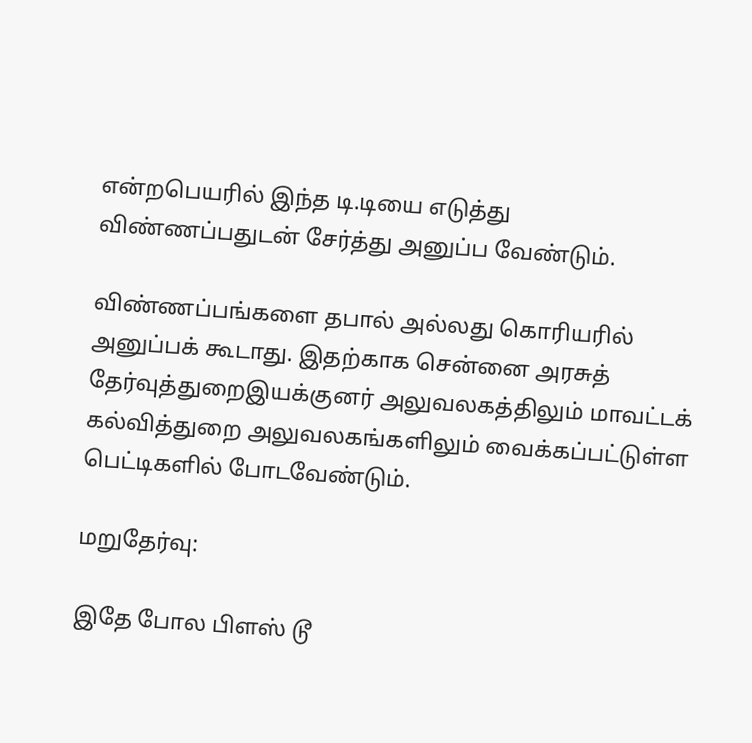என்றபெயரில் இந்த டி.டியை எடுத்து விண்ணப்பதுடன் சேர்த்து அனுப்ப வேண்டும்.

விண்ணப்பங்களை தபால் அல்லது கொரியரில் அனுப்பக் கூடாது. இதற்காக சென்னை அரசுத் தேர்வுத்துறைஇயக்குனர் அலுவலகத்திலும் மாவட்டக் கல்வித்துறை அலுவலகங்களிலும் வைக்கப்பட்டுள்ள பெட்டிகளில் போடவேண்டும்.

மறுதேர்வு:

இதே போல பிளஸ் டூ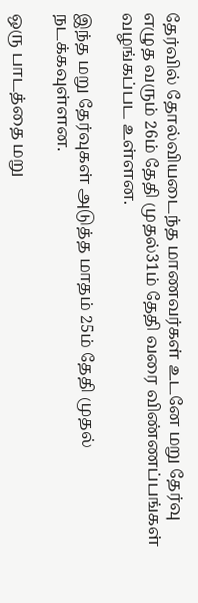தேர்வில் தோல்வியடைந்த மாணவர்கள் உடனே மறு தேர்வு எழுத வரும் 26ம் தேதி முதல்31ம் தேதி வரை விண்ணப்பங்கள் வழங்கப்பட உள்ளன.

இந்த மறு தேர்வுகள் அடுத்த மாதம் 25ம் தேதி முதல் நடக்கவுள்ளன.

ஒரு பாடத்தை மறு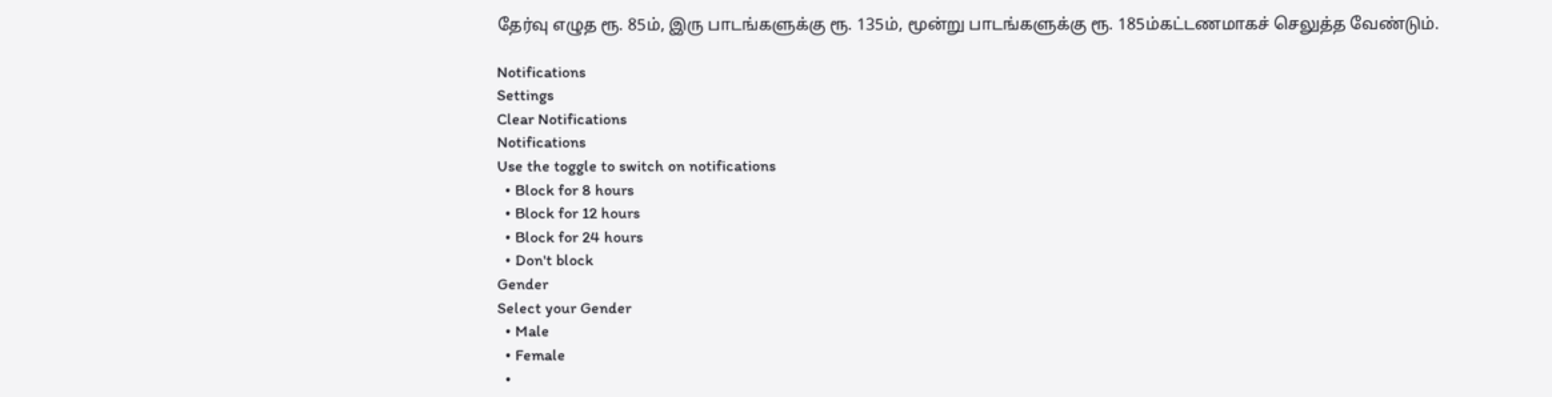தேர்வு எழுத ரூ. 85ம், இரு பாடங்களுக்கு ரூ. 135ம், மூன்று பாடங்களுக்கு ரூ. 185ம்கட்டணமாகச் செலுத்த வேண்டும்.

Notifications
Settings
Clear Notifications
Notifications
Use the toggle to switch on notifications
  • Block for 8 hours
  • Block for 12 hours
  • Block for 24 hours
  • Don't block
Gender
Select your Gender
  • Male
  • Female
  •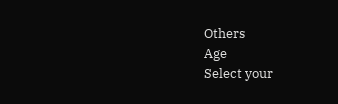Others
Age
Select your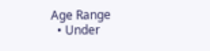Age Range
  • Under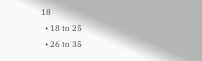18
  • 18 to 25
  • 26 to 35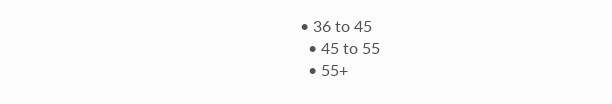• 36 to 45
  • 45 to 55
  • 55+